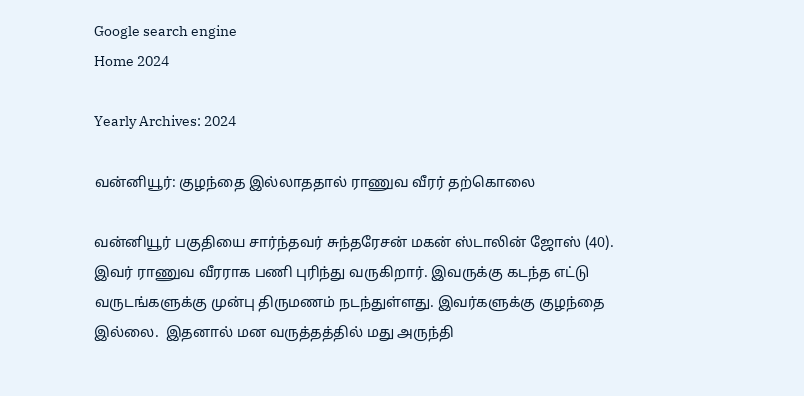Google search engine
Home 2024

Yearly Archives: 2024

வன்னியூர்: குழந்தை இல்லாததால் ராணுவ வீரர் தற்கொலை

வன்னியூர் பகுதியை சார்ந்தவர் சுந்தரேசன் மகன் ஸ்டாலின் ஜோஸ் (40). இவர் ராணுவ வீரராக பணி புரிந்து வருகிறார். இவருக்கு கடந்த எட்டு வருடங்களுக்கு முன்பு திருமணம் நடந்துள்ளது. இவர்களுக்கு குழந்தை இல்லை.  இதனால் மன வருத்தத்தில் மது அருந்தி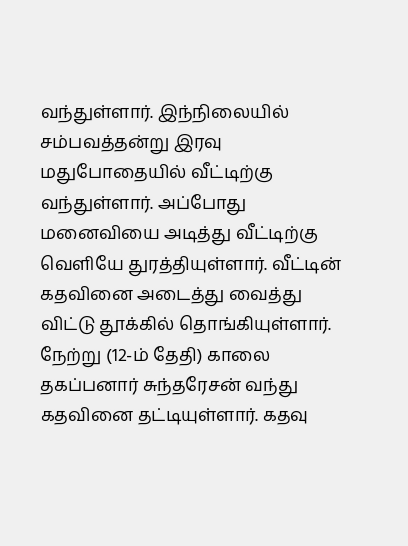வந்துள்ளார். இந்நிலையில் சம்பவத்தன்று இரவு மதுபோதையில் வீட்டிற்கு வந்துள்ளார். அப்போது மனைவியை அடித்து வீட்டிற்கு வெளியே துரத்தியுள்ளார். வீட்டின் கதவினை அடைத்து வைத்து விட்டு தூக்கில் தொங்கியுள்ளார். நேற்று (12-ம் தேதி) காலை தகப்பனார் சுந்தரேசன் வந்து கதவினை தட்டியுள்ளார். கதவு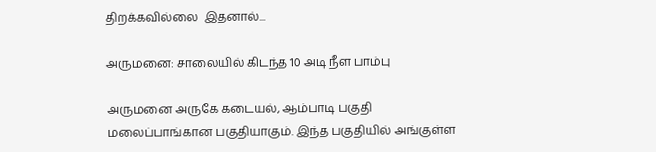திறக்கவில்லை  இதனால்...

அருமனை: சாலையில் கிடந்த 10 அடி நீள பாம்பு

அருமனை அருகே கடையல், ஆம்பாடி பகுதி மலைப்பாங்கான பகுதியாகும். இந்த பகுதியில் அங்குள்ள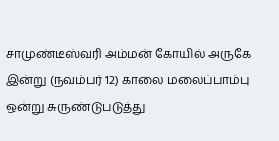சாமுண்டீஸ்வரி அம்மன் கோயில் அருகே இன்று (நவம்பர் 12) காலை மலைப்பாம்பு ஒன்று சுருண்டுபடுத்து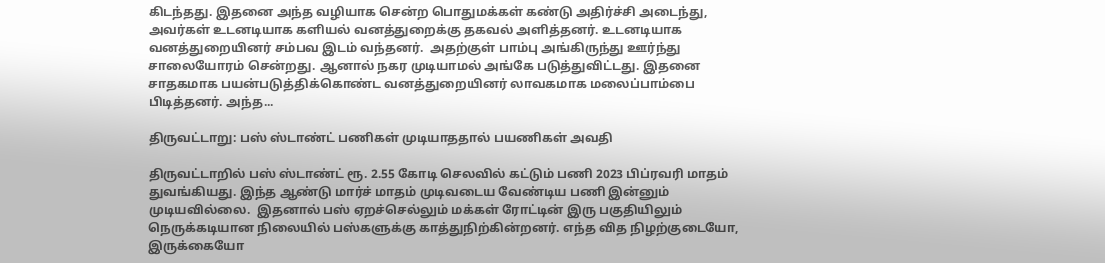கிடந்தது. இதனை அந்த வழியாக சென்ற பொதுமக்கள் கண்டு அதிர்ச்சி அடைந்து, அவர்கள் உடனடியாக களியல் வனத்துறைக்கு தகவல் அளித்தனர். உடனடியாக வனத்துறையினர் சம்பவ இடம் வந்தனர்.  அதற்குள் பாம்பு அங்கிருந்து ஊர்ந்து சாலையோரம் சென்றது. ஆனால் நகர முடியாமல் அங்கே படுத்துவிட்டது. இதனை சாதகமாக பயன்படுத்திக்கொண்ட வனத்துறையினர் லாவகமாக மலைப்பாம்பை பிடித்தனர். அந்த...

திருவட்டாறு: பஸ் ஸ்டாண்ட் பணிகள் முடியாததால் பயணிகள் அவதி

திருவட்டாறில் பஸ் ஸ்டாண்ட் ரூ. 2.55 கோடி செலவில் கட்டும் பணி 2023 பிப்ரவரி மாதம் துவங்கியது. இந்த ஆண்டு மார்ச் மாதம் முடிவடைய வேண்டிய பணி இன்னும் முடியவில்லை.  இதனால் பஸ் ஏறச்செல்லும் மக்கள் ரோட்டின் இரு பகுதியிலும் நெருக்கடியான நிலையில் பஸ்களுக்கு காத்துநிற்கின்றனர். எந்த வித நிழற்குடையோ, இருக்கையோ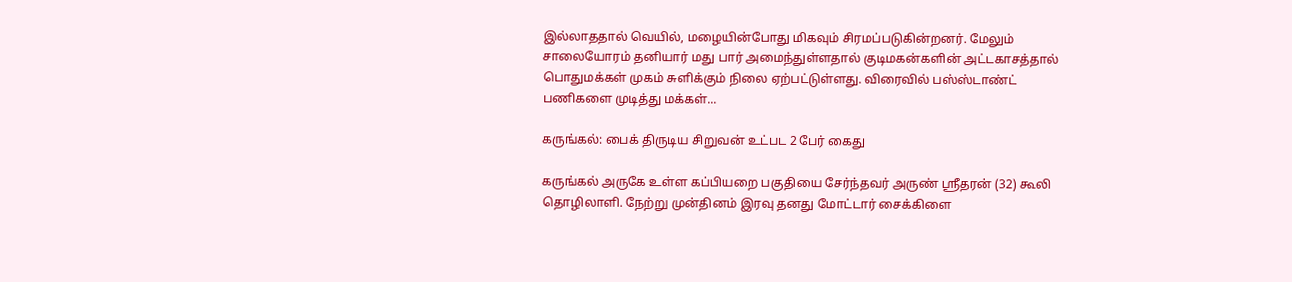இல்லாததால் வெயில், மழையின்போது மிகவும் சிரமப்படுகின்றனர். மேலும் சாலையோரம் தனியார் மது பார் அமைந்துள்ளதால் குடிமகன்களின் அட்டகாசத்தால் பொதுமக்கள் முகம் சுளிக்கும் நிலை ஏற்பட்டுள்ளது. விரைவில் பஸ்ஸ்டாண்ட் பணிகளை முடித்து மக்கள்...

கருங்கல்: பைக் திருடிய சிறுவன் உட்பட 2 பேர் கைது

கருங்கல் அருகே உள்ள கப்பியறை பகுதியை சேர்ந்தவர் அருண் ஸ்ரீதரன் (32) கூலி தொழிலாளி. நேற்று முன்தினம் இரவு தனது மோட்டார் சைக்கிளை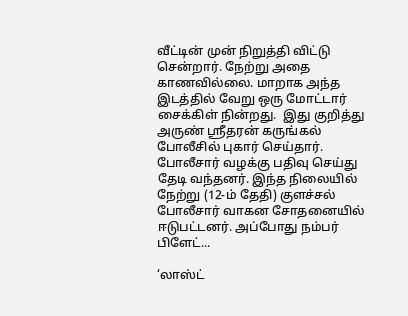வீட்டின் முன் நிறுத்தி விட்டு சென்றார். நேற்று அதை காணவில்லை. மாறாக அந்த இடத்தில் வேறு ஒரு மோட்டார் சைக்கிள் நின்றது.  இது குறித்து அருண் ஸ்ரீதரன் கருங்கல் போலீசில் புகார் செய்தார். போலீசார் வழக்கு பதிவு செய்து தேடி வந்தனர். இந்த நிலையில் நேற்று (12-ம் தேதி) குளச்சல் போலீசார் வாகன சோதனையில் ஈடுபட்டனர். அப்போது நம்பர் பிளேட்...

‘லாஸ்ட்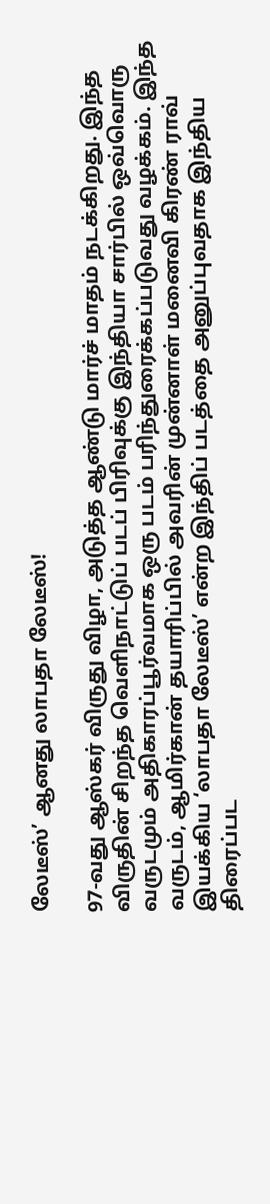லேடீஸ்’ ஆனது லாபதா லேடீஸ்!

97-வது ஆஸ்கர் விருது விழா, அடுத்த ஆண்டு மார்ச் மாதம் நடக்கிறது. இந்த விருதின் சிறந்த வெளிநாட்டுப் படப் பிரிவுக்கு இந்தியா சார்பில் ஒவ்வொரு வருடமும் அதிகாரப்பூர்வமாக ஒரு படம் பரிந்துரைக்கப்படுவது வழக்கம். இந்த வருடம், ஆமிர்கான் தயாரிப்பில் அவரின் முன்னாள் மனைவி கிரண் ராவ் இயக்கிய ‘லாபதா லேடீஸ்’ என்ற இந்திப் படத்தை அனுப்புவதாக இந்திய திரைப்பட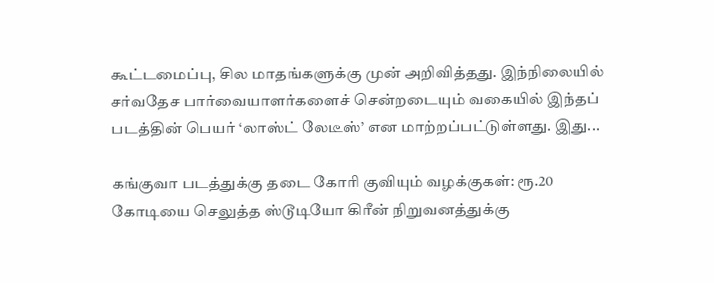கூட்டமைப்பு, சில மாதங்களுக்கு முன் அறிவித்தது. இந்நிலையில் சர்வதேச பார்வையாளர்களைச் சென்றடையும் வகையில் இந்தப் படத்தின் பெயர் ‘லாஸ்ட் லேடீஸ்’ என மாற்றப்பட்டுள்ளது. இது...

கங்குவா படத்துக்கு தடை கோரி குவியும் வழக்குகள்: ரூ.20 கோடியை செலுத்த ஸ்டூடியோ கிரீன் நிறுவனத்துக்கு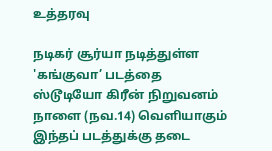உத்தரவு

நடிகர் சூர்யா நடித்துள்ள 'கங்குவா’ படத்தை ஸ்டூடியோ கிரீன் நிறுவனம் நாளை (நவ.14) வெளியாகும் இந்தப் படத்துக்கு தடை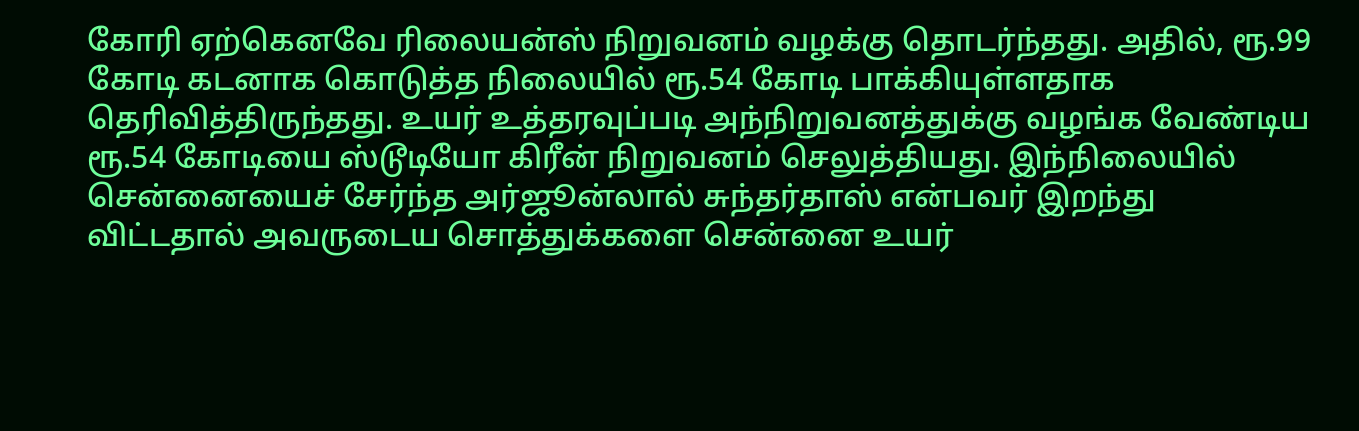கோரி ஏற்கெனவே ரிலையன்ஸ் நிறுவனம் வழக்கு தொடர்ந்தது. அதில், ரூ.99 கோடி கடனாக கொடுத்த நிலையில் ரூ.54 கோடி பாக்கியுள்ளதாக தெரிவித்திருந்தது. உயர் உத்தரவுப்படி அந்நிறுவனத்துக்கு வழங்க வேண்டிய ரூ.54 கோடியை ஸ்டூடியோ கிரீன் நிறுவனம் செலுத்தியது. இந்நிலையில் சென்னையைச் சேர்ந்த அர்ஜூன்லால் சுந்தர்தாஸ் என்பவர் இறந்து விட்டதால் அவருடைய சொத்துக்களை சென்னை உயர்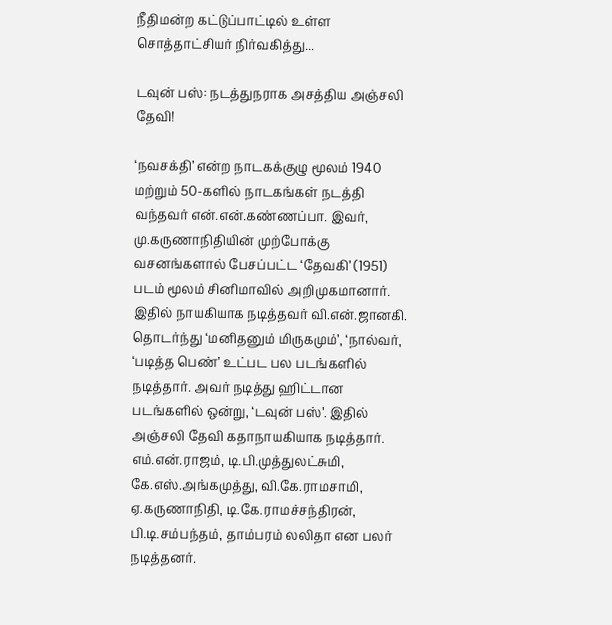நீதிமன்ற கட்டுப்பாட்டில் உள்ள சொத்தாட்சியர் நிர்வகித்து...

டவுன் பஸ்: நடத்துநராக அசத்திய அஞ்சலி தேவி!

‘நவசக்தி’ என்ற நாடகக்குழு மூலம் 1940 மற்றும் 50-களில் நாடகங்கள் நடத்தி வந்தவர் என்.என்.கண்ணப்பா. இவர், மு.கருணாநிதியின் முற்போக்கு வசனங்களால் பேசப்பட்ட ‘தேவகி’ (1951) படம் மூலம் சினிமாவில் அறிமுகமானார். இதில் நாயகியாக நடித்தவர் வி.என்.ஜானகி. தொடர்ந்து ‘மனிதனும் மிருகமும்’, ‘நால்வர், ‘படித்த பெண்’ உட்பட பல படங்களில் நடித்தார். அவர் நடித்து ஹிட்டான படங்களில் ஒன்று, ‘டவுன் பஸ்’. இதில் அஞ்சலி தேவி கதாநாயகியாக நடித்தார். எம்.என்.ராஜம், டி.பி.முத்துலட்சுமி, கே.எஸ்.அங்கமுத்து, வி.கே.ராமசாமி, ஏ.கருணாநிதி, டி.கே.ராமச்சந்திரன், பி.டி.சம்பந்தம், தாம்பரம் லலிதா என பலர் நடித்தனர்.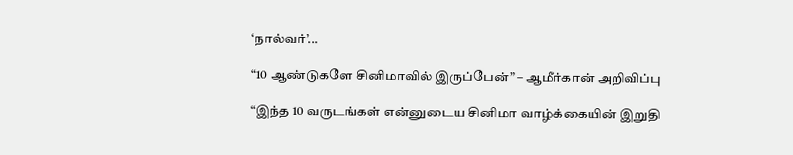‘நால்வர்’...

“10 ஆண்டுகளே சினிமாவில் இருப்பேன்” – ஆமீர்கான் அறிவிப்பு

“இந்த 10 வருடங்கள் என்னுடைய சினிமா வாழ்க்கையின் இறுதி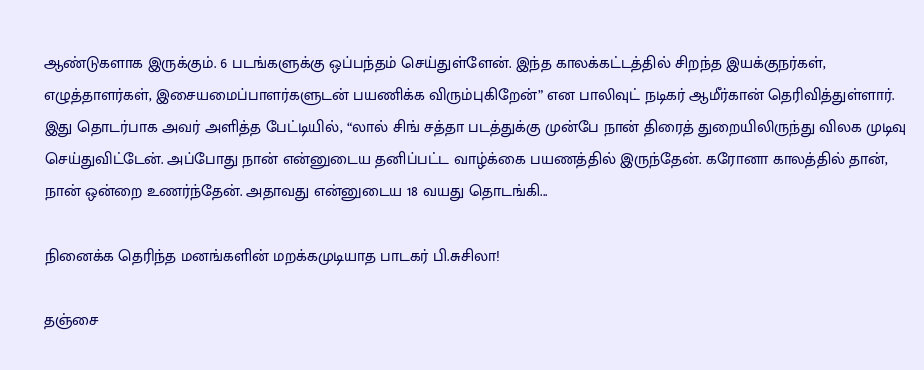ஆண்டுகளாக இருக்கும். 6 படங்களுக்கு ஒப்பந்தம் செய்துள்ளேன். இந்த காலக்கட்டத்தில் சிறந்த இயக்குநர்கள், எழுத்தாளர்கள், இசையமைப்பாளர்களுடன் பயணிக்க விரும்புகிறேன்” என பாலிவுட் நடிகர் ஆமீர்கான் தெரிவித்துள்ளார். இது தொடர்பாக அவர் அளித்த பேட்டியில், “லால் சிங் சத்தா படத்துக்கு முன்பே நான் திரைத் துறையிலிருந்து விலக முடிவு செய்துவிட்டேன். அப்போது நான் என்னுடைய தனிப்பட்ட வாழ்க்கை பயணத்தில் இருந்தேன். கரோனா காலத்தில் தான், நான் ஒன்றை உணர்ந்தேன். அதாவது என்னுடைய 18 வயது தொடங்கி...

நினைக்க தெரிந்த மனங்களின் மறக்கமுடியாத பாடகர் பி.சுசிலா!

தஞ்சை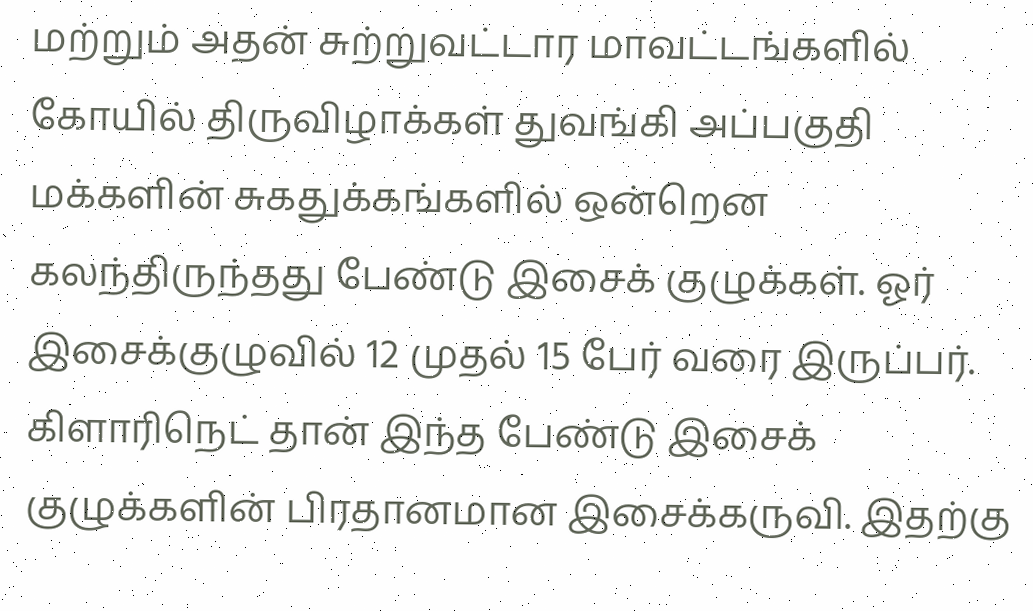மற்றும் அதன் சுற்றுவட்டார மாவட்டங்களில் கோயில் திருவிழாக்கள் துவங்கி அப்பகுதி மக்களின் சுகதுக்கங்களில் ஒன்றென கலந்திருந்தது பேண்டு இசைக் குழுக்கள். ஓர் இசைக்குழுவில் 12 முதல் 15 பேர் வரை இருப்பர். கிளாரிநெட் தான் இந்த பேண்டு இசைக் குழுக்களின் பிரதானமான இசைக்கருவி. இதற்கு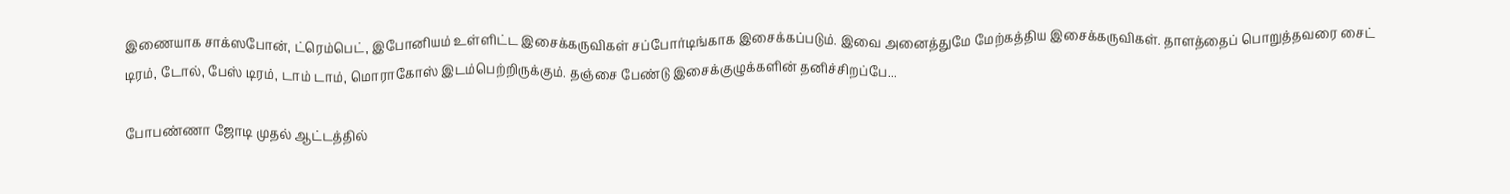இணையாக சாக்ஸபோன், ட்ரெம்பெட், இபோனியம் உள்ளிட்ட இசைக்கருவிகள் சப்போர்டிங்காக இசைக்கப்படும். இவை அனைத்துமே மேற்கத்திய இசைக்கருவிகள். தாளத்தைப் பொறுத்தவரை சைட் டிரம், டோல், பேஸ் டிரம், டாம் டாம், மொராகோஸ் இடம்பெற்றிருக்கும். தஞ்சை பேண்டு இசைக்குழுக்களின் தனிச்சிறப்பே...

போபண்ணா ஜோடி முதல் ஆட்டத்தில்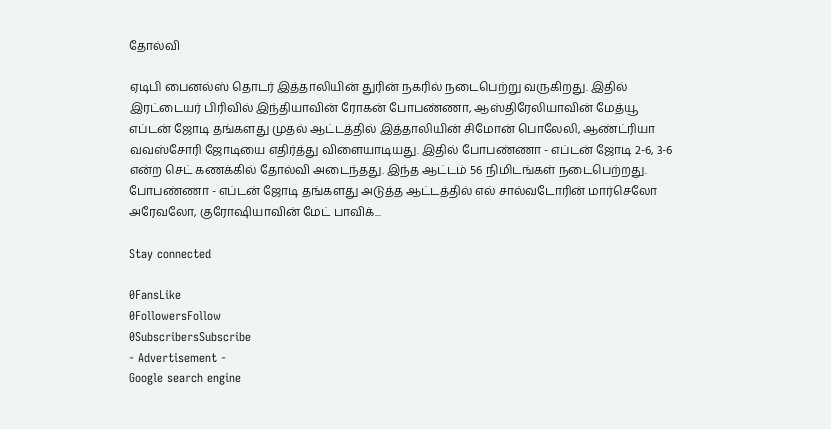தோல்வி

ஏடிபி பைனல்ஸ் தொடர் இத்தாலியின் துரின் நகரில் நடைபெற்று வருகிறது. இதில் இரட்டையர் பிரிவில் இந்தியாவின் ரோகன் போபண்ணா, ஆஸ்திரேலியாவின் மேத்யூ எப்டன் ஜோடி தங்களது முதல் ஆட்டத்தில் இத்தாலியின் சிமோன் பொலேலி, ஆண்ட்ரியா வவஸ்சோரி ஜோடியை எதிர்த்து விளையாடியது. இதில் போபண்ணா - எப்டன் ஜோடி 2-6, 3-6 என்ற செட் கணக்கில் தோல்வி அடைந்தது. இந்த ஆட்டம் 56 நிமிடங்கள் நடைபெற்றது. போபண்ணா - எப்டன் ஜோடி தங்களது அடுத்த ஆட்டத்தில் எல் சால்வடோரின் மார்செலோ அரேவலோ, குரோஷியாவின் மேட் பாவிக்...

Stay connected

0FansLike
0FollowersFollow
0SubscribersSubscribe
- Advertisement -
Google search engine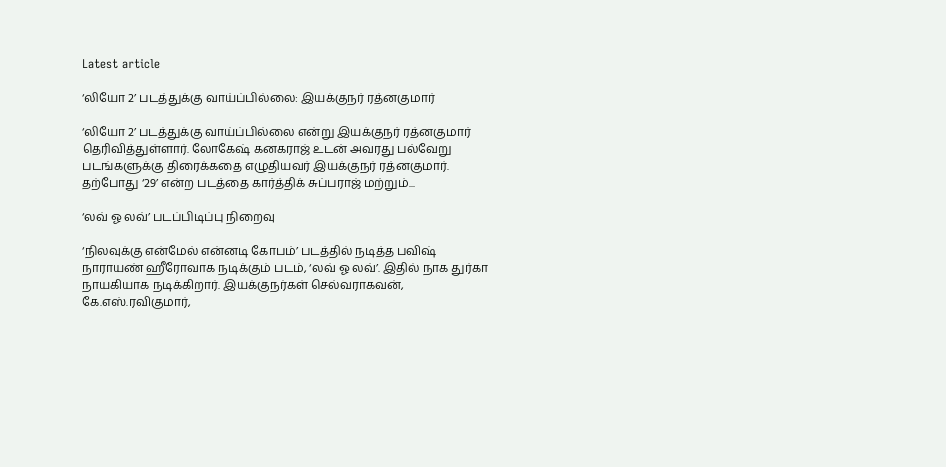Latest article

‘லியோ 2’ படத்துக்கு வாய்ப்பில்லை: இயக்குநர் ரத்னகுமார்

‘லியோ 2’ படத்துக்கு வாய்ப்பில்லை என்று இயக்குநர் ரத்னகுமார் தெரிவித்துள்ளார். லோகேஷ் கனகராஜ் உடன் அவரது பல்வேறு படங்களுக்கு திரைக்கதை எழுதியவர் இயக்குநர் ரத்னகுமார். தற்போது ‘29’ என்ற படத்தை கார்த்திக் சுப்பராஜ் மற்றும்...

‘லவ் ஓ லவ்’ படப்பிடிப்பு நிறைவு

‘நிலவுக்கு என்மேல் என்னடி கோபம்’ படத்தில் நடித்த பவிஷ் நாராயண் ஹீரோவாக நடிக்கும் படம், ‘லவ் ஓ லவ்’. இதில் நாக துர்கா நாயகியாக நடிக்கிறார். இயக்குநர்கள் செல்வராகவன், கே.எஸ்.ரவிகுமார்,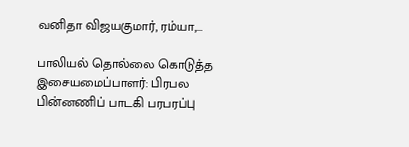வனிதா விஜயகுமார், ரம்யா,...

பாலியல் தொல்லை கொடுத்த இசையமைப்பாளர்: பிரபல பின்னணிப் பாடகி பரபரப்பு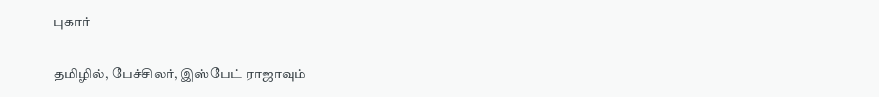புகார்

தமிழில், பேச்சிலர், இஸ்பேட் ராஜாவும்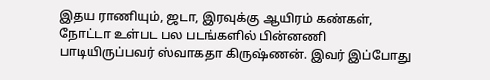இதய ராணியும், ஜடா, இரவுக்கு ஆயிரம் கண்கள், நோட்டா உள்பட பல படங்களில் பின்னணி பாடியிருப்பவர் ஸ்வாகதா கிருஷ்ணன். இவர் இப்போது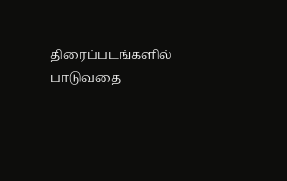திரைப்படங்களில் பாடுவதை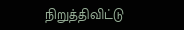நிறுத்திவிட்டு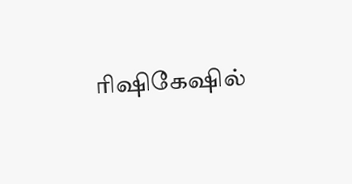ரிஷிகேஷில்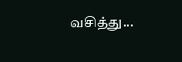வசித்து...